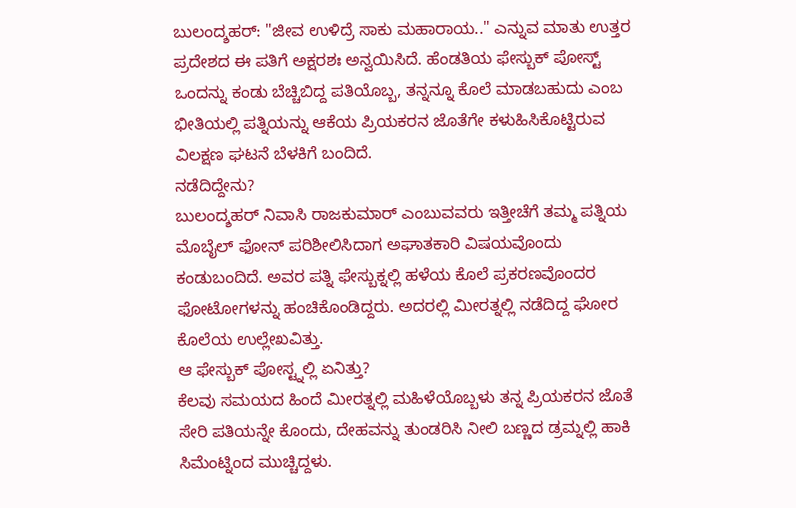ಬುಲಂದ್ಶಹರ್: "ಜೀವ ಉಳಿದ್ರೆ ಸಾಕು ಮಹಾರಾಯ.." ಎನ್ನುವ ಮಾತು ಉತ್ತರ ಪ್ರದೇಶದ ಈ ಪತಿಗೆ ಅಕ್ಷರಶಃ ಅನ್ವಯಿಸಿದೆ. ಹೆಂಡತಿಯ ಫೇಸ್ಬುಕ್ ಪೋಸ್ಟ್ ಒಂದನ್ನು ಕಂಡು ಬೆಚ್ಚಿಬಿದ್ದ ಪತಿಯೊಬ್ಬ, ತನ್ನನ್ನೂ ಕೊಲೆ ಮಾಡಬಹುದು ಎಂಬ ಭೀತಿಯಲ್ಲಿ ಪತ್ನಿಯನ್ನು ಆಕೆಯ ಪ್ರಿಯಕರನ ಜೊತೆಗೇ ಕಳುಹಿಸಿಕೊಟ್ಟಿರುವ ವಿಲಕ್ಷಣ ಘಟನೆ ಬೆಳಕಿಗೆ ಬಂದಿದೆ.
ನಡೆದಿದ್ದೇನು?
ಬುಲಂದ್ಶಹರ್ ನಿವಾಸಿ ರಾಜಕುಮಾರ್ ಎಂಬುವವರು ಇತ್ತೀಚೆಗೆ ತಮ್ಮ ಪತ್ನಿಯ ಮೊಬೈಲ್ ಫೋನ್ ಪರಿಶೀಲಿಸಿದಾಗ ಅಘಾತಕಾರಿ ವಿಷಯವೊಂದು ಕಂಡುಬಂದಿದೆ. ಅವರ ಪತ್ನಿ ಫೇಸ್ಬುಕ್ನಲ್ಲಿ ಹಳೆಯ ಕೊಲೆ ಪ್ರಕರಣವೊಂದರ ಫೋಟೋಗಳನ್ನು ಹಂಚಿಕೊಂಡಿದ್ದರು. ಅದರಲ್ಲಿ ಮೀರತ್ನಲ್ಲಿ ನಡೆದಿದ್ದ ಘೋರ ಕೊಲೆಯ ಉಲ್ಲೇಖವಿತ್ತು.
ಆ ಫೇಸ್ಬುಕ್ ಪೋಸ್ಟ್ನಲ್ಲಿ ಏನಿತ್ತು?
ಕೆಲವು ಸಮಯದ ಹಿಂದೆ ಮೀರತ್ನಲ್ಲಿ ಮಹಿಳೆಯೊಬ್ಬಳು ತನ್ನ ಪ್ರಿಯಕರನ ಜೊತೆ ಸೇರಿ ಪತಿಯನ್ನೇ ಕೊಂದು, ದೇಹವನ್ನು ತುಂಡರಿಸಿ ನೀಲಿ ಬಣ್ಣದ ಡ್ರಮ್ನಲ್ಲಿ ಹಾಕಿ ಸಿಮೆಂಟ್ನಿಂದ ಮುಚ್ಚಿದ್ದಳು.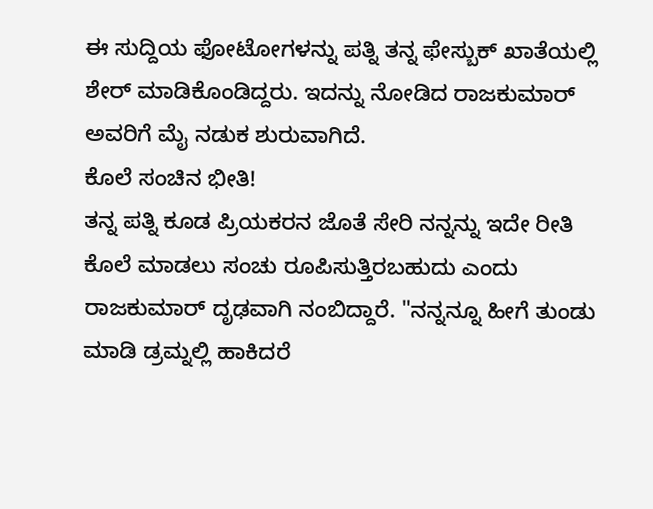ಈ ಸುದ್ದಿಯ ಫೋಟೋಗಳನ್ನು ಪತ್ನಿ ತನ್ನ ಫೇಸ್ಬುಕ್ ಖಾತೆಯಲ್ಲಿ ಶೇರ್ ಮಾಡಿಕೊಂಡಿದ್ದರು. ಇದನ್ನು ನೋಡಿದ ರಾಜಕುಮಾರ್ ಅವರಿಗೆ ಮೈ ನಡುಕ ಶುರುವಾಗಿದೆ.
ಕೊಲೆ ಸಂಚಿನ ಭೀತಿ!
ತನ್ನ ಪತ್ನಿ ಕೂಡ ಪ್ರಿಯಕರನ ಜೊತೆ ಸೇರಿ ನನ್ನನ್ನು ಇದೇ ರೀತಿ ಕೊಲೆ ಮಾಡಲು ಸಂಚು ರೂಪಿಸುತ್ತಿರಬಹುದು ಎಂದು ರಾಜಕುಮಾರ್ ದೃಢವಾಗಿ ನಂಬಿದ್ದಾರೆ. "ನನ್ನನ್ನೂ ಹೀಗೆ ತುಂಡು ಮಾಡಿ ಡ್ರಮ್ನಲ್ಲಿ ಹಾಕಿದರೆ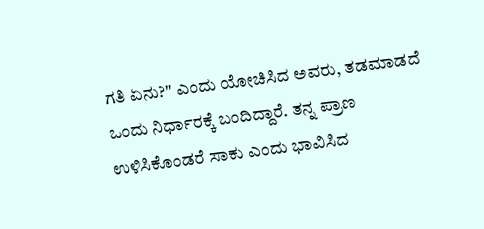ಗತಿ ಏನು?" ಎಂದು ಯೋಚಿಸಿದ ಅವರು, ತಡಮಾಡದೆ ಒಂದು ನಿರ್ಧಾರಕ್ಕೆ ಬಂದಿದ್ದಾರೆ. ತನ್ನ ಪ್ರಾಣ ಉಳಿಸಿಕೊಂಡರೆ ಸಾಕು ಎಂದು ಭಾವಿಸಿದ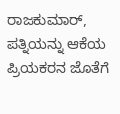ರಾಜಕುಮಾರ್, ಪತ್ನಿಯನ್ನು ಆಕೆಯ ಪ್ರಿಯಕರನ ಜೊತೆಗೆ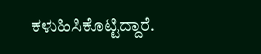ಕಳುಹಿಸಿಕೊಟ್ಟಿದ್ದಾರೆ.